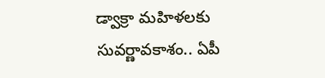డ్వాక్రా మహిళలకు సువర్ణావకాశం.. ఏపీ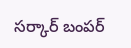సర్కార్ బంపర్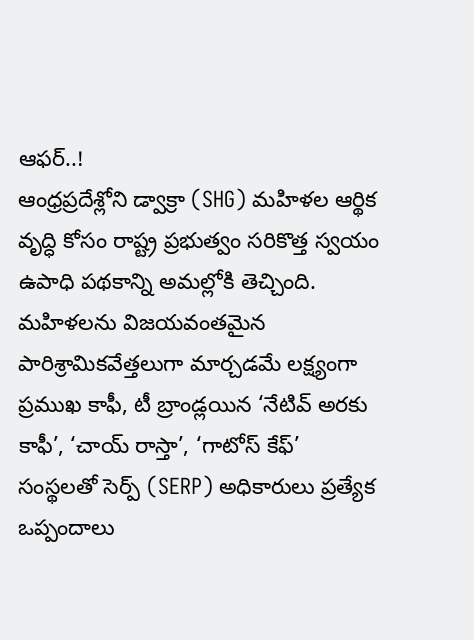ఆఫర్..!
ఆంధ్రప్రదేశ్లోని డ్వాక్రా (SHG) మహిళల ఆర్థిక వృద్ధి కోసం రాష్ట్ర ప్రభుత్వం సరికొత్త స్వయం ఉపాధి పథకాన్ని అమల్లోకి తెచ్చింది. మహిళలను విజయవంతమైన పారిశ్రామికవేత్తలుగా మార్చడమే లక్ష్యంగా ప్రముఖ కాఫీ, టీ బ్రాండ్లయిన ‘నేటివ్ అరకు కాఫీ’, ‘చాయ్ రాస్తా’, ‘గాటోస్ కేఫ్’ సంస్థలతో సెర్ప్ (SERP) అధికారులు ప్రత్యేక ఒప్పందాలు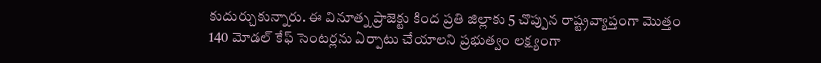కుదుర్చుకున్నారు. ఈ వినూత్న ప్రాజెక్టు కింద ప్రతి జిల్లాకు 5 చొప్పున రాష్ట్రవ్యాప్తంగా మొత్తం 140 మోడల్ కేఫ్ సెంటర్లను ఏర్పాటు చేయాలని ప్రభుత్వం లక్ష్యంగా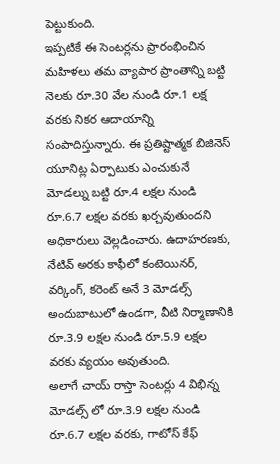పెట్టుకుంది.
ఇప్పటికే ఈ సెంటర్లను ప్రారంభించిన మహిళలు తమ వ్యాపార ప్రాంతాన్ని బట్టి నెలకు రూ.30 వేల నుండి రూ.1 లక్ష వరకు నికర ఆదాయాన్ని సంపాదిస్తున్నారు. ఈ ప్రతిష్టాత్మక బిజినెస్ యూనిట్ల ఏర్పాటుకు ఎంచుకునే మోడల్ను బట్టి రూ.4 లక్షల నుండి రూ.6.7 లక్షల వరకు ఖర్చవుతుందని అధికారులు వెల్లడించారు. ఉదాహరణకు, నేటివ్ అరకు కాఫీలో కంటెయినర్, వర్కింగ్, కరెంట్ అనే 3 మోడల్స్ అందుబాటులో ఉండగా, వీటి నిర్మాణానికి రూ.3.9 లక్షల నుండి రూ.5.9 లక్షల వరకు వ్యయం అవుతుంది.
అలాగే చాయ్ రాస్తా సెంటర్లు 4 విభిన్న మోడల్స్ లో రూ.3.9 లక్షల నుండి రూ.6.7 లక్షల వరకు, గాటోస్ కేఫ్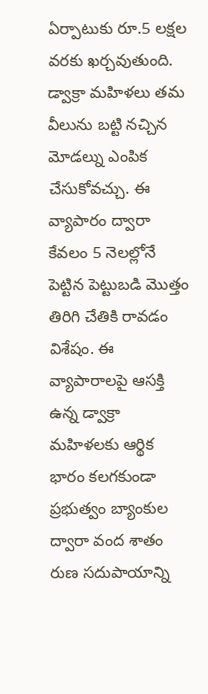ఏర్పాటుకు రూ.5 లక్షల వరకు ఖర్చవుతుంది. డ్వాక్రా మహిళలు తమ వీలును బట్టి నచ్చిన మోడల్ను ఎంపిక చేసుకోవచ్చు. ఈ వ్యాపారం ద్వారా కేవలం 5 నెలల్లోనే పెట్టిన పెట్టుబడి మొత్తం తిరిగి చేతికి రావడం విశేషం. ఈ వ్యాపారాలపై ఆసక్తి ఉన్న డ్వాక్రా మహిళలకు ఆర్థిక భారం కలగకుండా ప్రభుత్వం బ్యాంకుల ద్వారా వంద శాతం రుణ సదుపాయాన్ని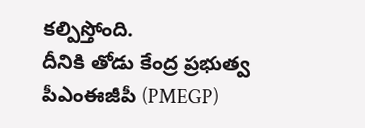కల్పిస్తోంది.
దీనికి తోడు కేంద్ర ప్రభుత్వ పీఎంఈజీపీ (PMEGP)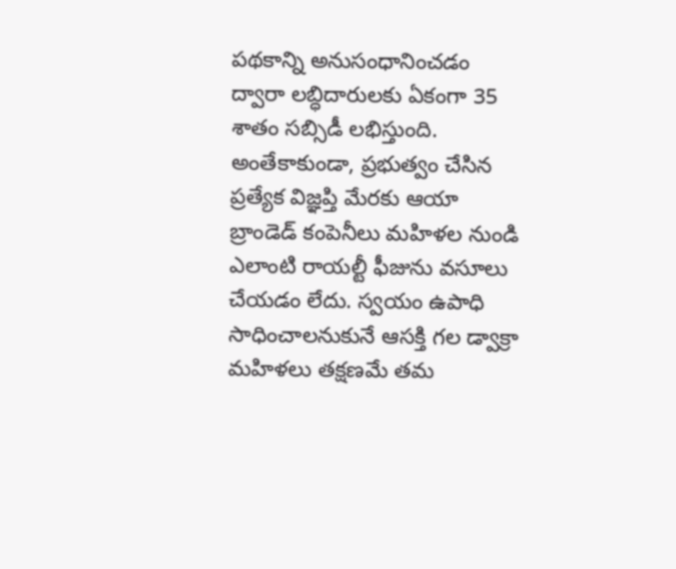పథకాన్ని అనుసంధానించడం ద్వారా లబ్ధిదారులకు ఏకంగా 35 శాతం సబ్సిడీ లభిస్తుంది. అంతేకాకుండా, ప్రభుత్వం చేసిన ప్రత్యేక విజ్ఞప్తి మేరకు ఆయా బ్రాండెడ్ కంపెనీలు మహిళల నుండి ఎలాంటి రాయల్టీ ఫీజును వసూలు చేయడం లేదు. స్వయం ఉపాధి సాధించాలనుకునే ఆసక్తి గల డ్వాక్రా మహిళలు తక్షణమే తమ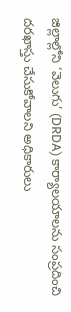జిల్లాల్లోని ‘వెలుగు’ (DRDA) కార్యాలయాలను సంప్రదించి దరఖాస్తు చేసుకోవాలని అధికారులు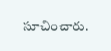సూచించారు.